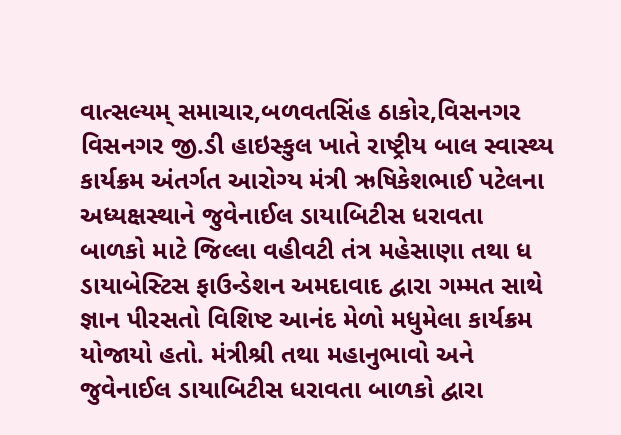વાત્સલ્યમ્ સમાચાર,બળવતસિંહ ઠાકોર,વિસનગર
વિસનગર જી.ડી હાઇસ્કુલ ખાતે રાષ્ટ્રીય બાલ સ્વાસ્થ્ય કાર્યક્રમ અંતર્ગત આરોગ્ય મંત્રી ઋષિકેશભાઈ પટેલના અધ્યક્ષસ્થાને જુવેનાઈલ ડાયાબિટીસ ધરાવતા બાળકો માટે જિલ્લા વહીવટી તંત્ર મહેસાણા તથા ધ ડાયાબેસ્ટિસ ફાઉન્ડેશન અમદાવાદ દ્વારા ગમ્મત સાથે જ્ઞાન પીરસતો વિશિષ્ટ આનંદ મેળો મધુમેલા કાર્યક્રમ યોજાયો હતો. મંત્રીશ્રી તથા મહાનુભાવો અને જુવેનાઈલ ડાયાબિટીસ ધરાવતા બાળકો દ્વારા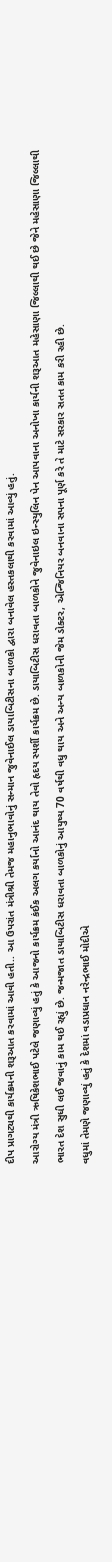દીપ પ્રાગટ્યથી કાર્યક્રમની શરૂઆત કરવામાં આવી હતી.. આ ઉપરાંત મંત્રીશ્રી તેમજ મહાનુભાવોનું સન્માન જુવેનાઈલ ડાયાબિટીસના બાળકો દ્વારા બનાવેલ હસ્તકલાથી કરવામાં આવ્યું હતું.
આરોગ્ય મંત્રી ઋષિકેશભાઈ પટેલે જણાવ્યું હતું કે આજનો કાર્યક્રમ કંઈક અલગ કર્યાનો આનંદ થાય તેવો હૃદય સ્પર્શી કાર્યક્રમ છે. ડાયાબિટીસ ધરાવતા બાળકોને જુવેનાઇલ ઇન્સ્યુલિન પેન આપવાના અનોખા કાર્યની શરૂઆત મહેસાણા જિલ્લાથી થઈ છે જેને મહેસાણા જિલ્લાથી ભારત દેશ સુધી લઈ જવાનું કામ થઈ રહ્યું છે. જન્મજાત ડાયાબિટીસ ધરાવતા બાળકોનું આયુષ્ય 70 વર્ષથી વધુ થાય અને અન્ય બાળકોની જેમ ડોક્ટર, એન્જિનિયર બનવાના સપના પૂર્ણ કરે તે માટે સરકાર સતત કામ કરી રહી છે.
વધુમાં તેમણે જણાવ્યું હતું કે દેશમાં વડાપ્રધાન નરેન્દ્રભાઈ મોદીએ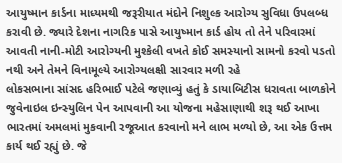આયુષ્માન કાર્ડના માધ્યમથી જરૂરીયાત મંદોને નિશુલ્ક આરોગ્ય સુવિધા ઉપલબ્ધ કરાવી છે. જ્યારે દેશના નાગરિક પાસે આયુષ્માન કાર્ડ હોય તો તેને પરિવારમાં આવતી નાની-મોટી આરોગ્યની મુશ્કેલી વખતે કોઈ સમસ્યાનો સામનો કરવો પડતો નથી અને તેમને વિનામૂલ્યે આરોગ્યલક્ષી સારવાર મળી રહે
લોકસભાના સાંસદ હરિભાઈ પટેલે જણાવ્યું હતું કે ડાયાબિટીસ ધરાવતા બાળકોને જુવેનાઇલ ઇન્સ્યુલિન પેન આપવાની આ યોજના મહેસાણાથી શરૂ થઈ આખા ભારતમાં અમલમાં મુકવાની રજૂઆત કરવાનો મને લાભ મળ્યો છે, આ એક ઉત્તમ કાર્ય થઈ રહ્યું છે. જે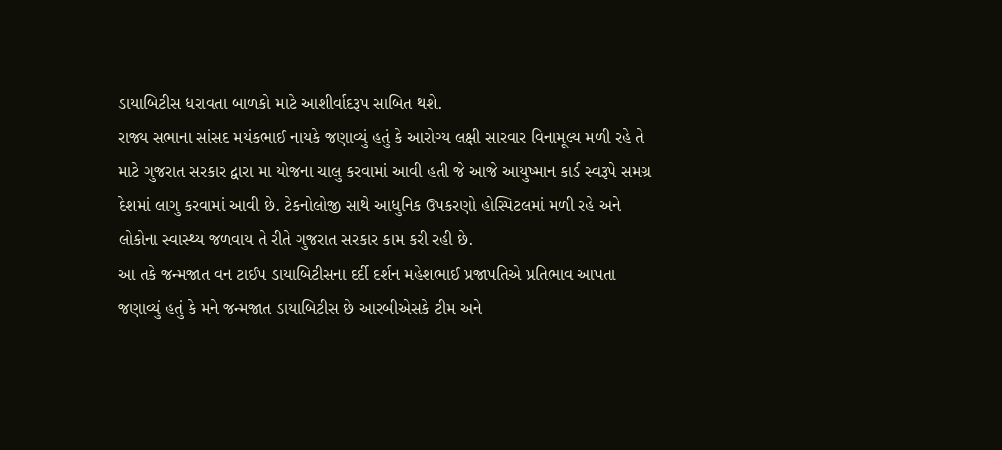ડાયાબિટીસ ધરાવતા બાળકો માટે આશીર્વાદરૂપ સાબિત થશે.
રાજ્ય સભાના સાંસદ મયંકભાઈ નાયકે જણાવ્યું હતું કે આરોગ્ય લક્ષી સારવાર વિનામૂલ્ય મળી રહે તે માટે ગુજરાત સરકાર દ્વારા મા યોજના ચાલુ કરવામાં આવી હતી જે આજે આયુષ્માન કાર્ડ સ્વરૂપે સમગ્ર દેશમાં લાગુ કરવામાં આવી છે. ટેકનોલોજી સાથે આધુનિક ઉપકરણો હોસ્પિટલમાં મળી રહે અને લોકોના સ્વાસ્થ્ય જળવાય તે રીતે ગુજરાત સરકાર કામ કરી રહી છે.
આ તકે જન્મજાત વન ટાઈપ ડાયાબિટીસના દર્દી દર્શન મહેશભાઈ પ્રજાપતિએ પ્રતિભાવ આપતા જણાવ્યું હતું કે મને જન્મજાત ડાયાબિટીસ છે આરબીએસકે ટીમ અને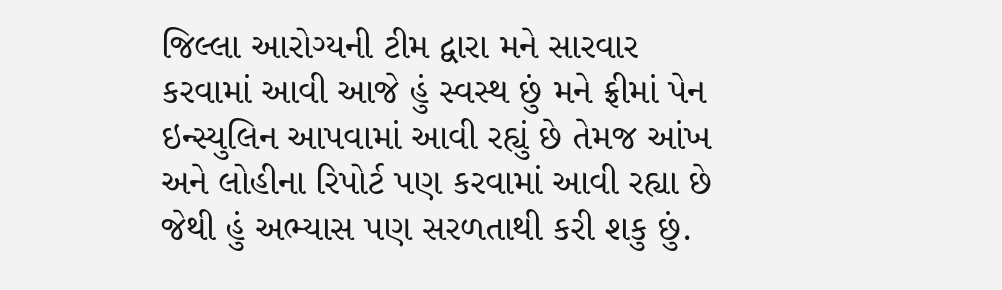જિલ્લા આરોગ્યની ટીમ દ્વારા મને સારવાર કરવામાં આવી આજે હું સ્વસ્થ છું મને ફ્રીમાં પેન ઇન્સ્યુલિન આપવામાં આવી રહ્યું છે તેમજ આંખ અને લોહીના રિપોર્ટ પણ કરવામાં આવી રહ્યા છે જેથી હું અભ્યાસ પણ સરળતાથી કરી શકુ છું.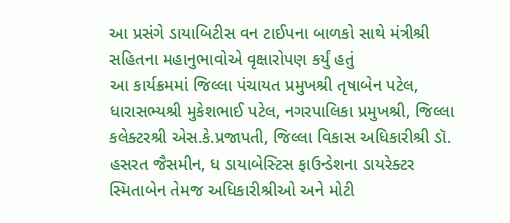આ પ્રસંગે ડાયાબિટીસ વન ટાઈપના બાળકો સાથે મંત્રીશ્રી સહિતના મહાનુભાવોએ વૃક્ષારોપણ કર્યું હતું
આ કાર્યક્રમમાં જિલ્લા પંચાયત પ્રમુખશ્રી તૃષાબેન પટેલ, ધારાસભ્યશ્રી મુકેશભાઈ પટેલ, નગરપાલિકા પ્રમુખશ્રી, જિલ્લા કલેક્ટરશ્રી એસ.કે.પ્રજાપતી, જિલ્લા વિકાસ અધિકારીશ્રી ડૉ. હસરત જૈસમીન, ધ ડાયાબેસ્ટિસ ફાઉન્ડેશના ડાયરેક્ટર સ્મિતાબેન તેમજ અધિકારીશ્રીઓ અને મોટી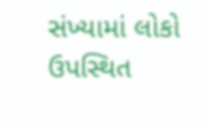સંખ્યામાં લોકો ઉપસ્થિત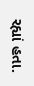રહ્યાં હતા.